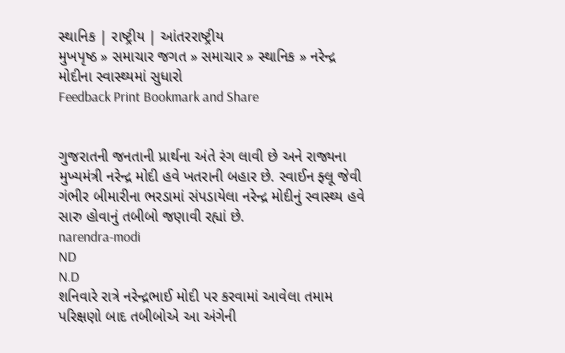સ્થાનિક | રાષ્ટ્રીય | આંતરરાષ્ટ્રીય
મુખપૃષ્ઠ » સમાચાર જગત » સમાચાર » સ્થાનિક » નરેન્દ્ર મોદીના સ્વાસ્થ્યમાં સુધારો
Feedback Print Bookmark and Share


ગુજરાતની જનતાની પ્રાર્થના અંતે રંગ લાવી છે અને રાજ્યના મુખ્યમંત્રી નરેન્દ્ર મોદી હવે ખતરાની બહાર છે. સ્વાઈન ફ્લૂ જેવી ગંભીર બીમારીના ભરડામાં સંપડાયેલા નરેન્દ્ર મોદીનું સ્વાસ્થ્ય હવે સારુ હોવાનું તબીબો જણાવી રહ્યાં છે.
narendra-modi
ND
N.D
શનિવારે રાત્રે નરેન્દ્રભાઈ મોદી પર કરવામાં આવેલા તમામ પરિક્ષણો બાદ તબીબોએ આ અંગેની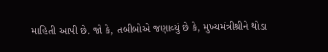માહિતી આપી છે. જો કે, તબીબોએ જણાવ્યું છે કે, મુખ્યમંત્રીશ્રીને થોડા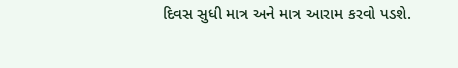દિવસ સુધી માત્ર અને માત્ર આરામ કરવો પડશે.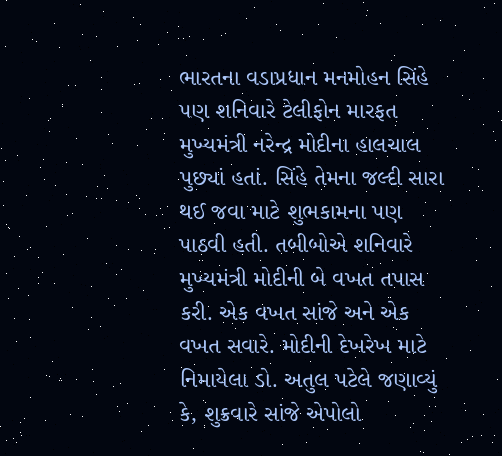ભારતના વડાપ્રધાન મનમોહન સિંહે પણ શનિવારે ટેલીફોન મારફત મુખ્યમંત્રી નરેન્દ્ર મોદીના હાલચાલ પુછ્યાં હતાં. સિંહે તેમના જલ્દી સારા થઈ જવા માટે શુભકામના પણ પાઠવી હતી. તબીબોએ શનિવારે મુખ્યમંત્રી મોદીની બે વખત તપાસ કરી. એક વખત સાંજે અને એક વખત સવારે. મોદીની દેખરેખ માટે નિમાયેલા ડો. અતુલ પટેલે જણાવ્યું કે, શુક્રવારે સાંજે એપોલો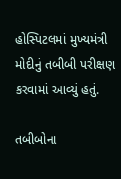હોસ્પિટલમાં મુખ્યમંત્રી મોદીનું તબીબી પરીક્ષણ કરવામાં આવ્યું હતું.

તબીબોના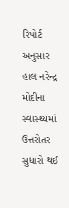રિપોર્ટ અનુસાર હાલ નરેન્દ્ર મોદીના સ્વાસ્થ્યમાં ઉત્તરોતર સુધારો થઈ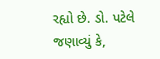રહ્યો છે. ડો. પટેલે જણાવ્યું કે,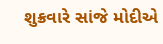શુક્રવારે સાંજે મોદીએ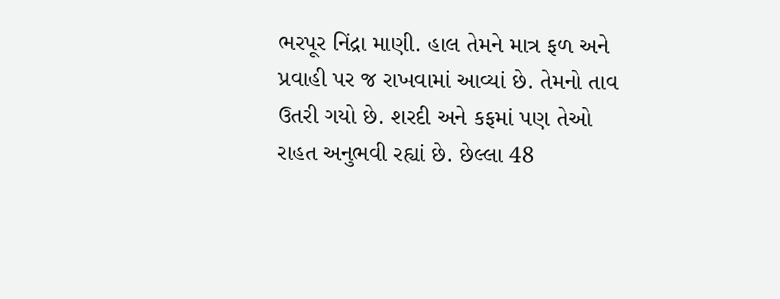ભરપૂર નિંદ્રા માણી. હાલ તેમને માત્ર ફળ અને પ્રવાહી પર જ રાખવામાં આવ્યાં છે. તેમનો તાવ ઉતરી ગયો છે. શરદી અને કફમાં પણ તેઓ રાહત અનુભવી રહ્યાં છે. છેલ્લા 48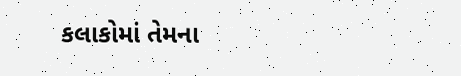કલાકોમાં તેમના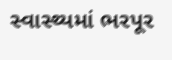સ્વાસ્થ્યમાં ભરપૂર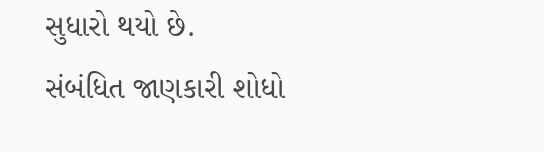સુધારો થયો છે.
સંબંધિત જાણકારી શોધો